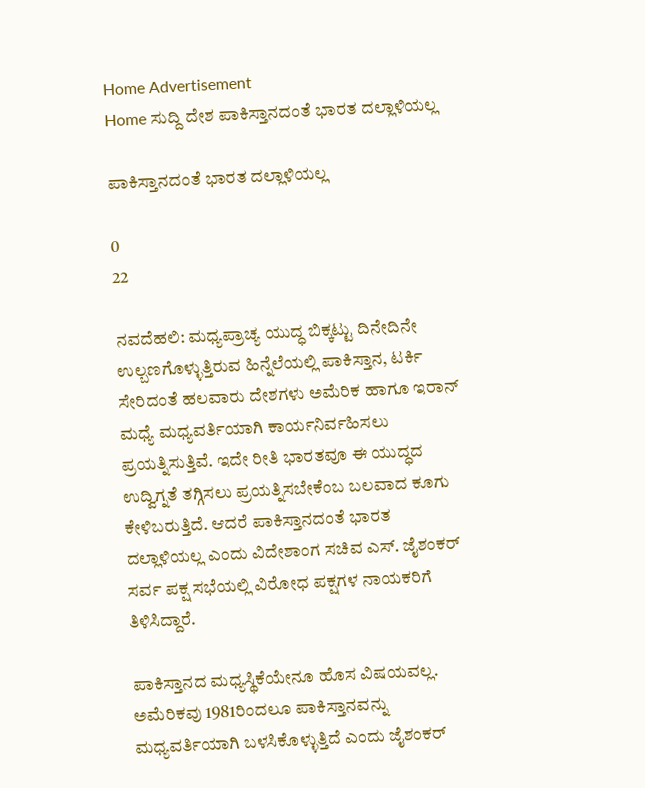Home Advertisement
Home ಸುದ್ದಿ ದೇಶ ಪಾಕಿಸ್ತಾನದಂತೆ ಭಾರತ ದಲ್ಲಾಳಿಯಲ್ಲ

ಪಾಕಿಸ್ತಾನದಂತೆ ಭಾರತ ದಲ್ಲಾಳಿಯಲ್ಲ

0
22

ನವದೆಹಲಿ: ಮಧ್ಯಪ್ರಾಚ್ಯ ಯುದ್ಧ ಬಿಕ್ಕಟ್ಟು ದಿನೇದಿನೇ ಉಲ್ಬಣಗೊಳ್ಳುತ್ತಿರುವ ಹಿನ್ನೆಲೆಯಲ್ಲಿ ಪಾಕಿಸ್ತಾನ, ಟರ್ಕಿ ಸೇರಿದಂತೆ ಹಲವಾರು ದೇಶಗಳು ಅಮೆರಿಕ ಹಾಗೂ ಇರಾನ್ ಮಧ್ಯೆ ಮಧ್ಯವರ್ತಿಯಾಗಿ ಕಾರ್ಯನಿರ್ವಹಿಸಲು ಪ್ರಯತ್ನಿಸುತ್ತಿವೆ. ಇದೇ ರೀತಿ ಭಾರತವೂ ಈ ಯುದ್ಧದ ಉದ್ವಿಗ್ನತೆ ತಗ್ಗಿಸಲು ಪ್ರಯತ್ನಿಸಬೇಕೆಂಬ ಬಲವಾದ ಕೂಗು ಕೇಳಿಬರುತ್ತಿದೆ. ಆದರೆ ಪಾಕಿಸ್ತಾನದಂತೆ ಭಾರತ ದಲ್ಲಾಳಿಯಲ್ಲ ಎಂದು ವಿದೇಶಾಂಗ ಸಚಿವ ಎಸ್. ಜೈಶಂಕರ್ ಸರ್ವ ಪಕ್ಷ ಸಭೆಯಲ್ಲಿ ವಿರೋಧ ಪಕ್ಷಗಳ ನಾಯಕರಿಗೆ ತಿಳಿಸಿದ್ದಾರೆ.

ಪಾಕಿಸ್ತಾನದ ಮಧ್ಯಸ್ಥಿಕೆಯೇನೂ ಹೊಸ ವಿಷಯವಲ್ಲ. ಅಮೆರಿಕವು 1981ರಿಂದಲೂ ಪಾಕಿಸ್ತಾನವನ್ನು ಮಧ್ಯವರ್ತಿಯಾಗಿ ಬಳಸಿಕೊಳ್ಳುತ್ತಿದೆ ಎಂದು ಜೈಶಂಕರ್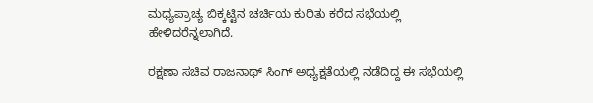ಮಧ್ಯಪ್ರಾಚ್ಯ ಬಿಕ್ಕಟ್ಟಿನ ಚರ್ಚಿಯ ಕುರಿತು ಕರೆದ ಸಭೆಯಲ್ಲಿ ಹೇಳಿದರೆನ್ನಲಾಗಿದೆ.

ರಕ್ಷಣಾ ಸಚಿವ ರಾಜನಾಥ್ ಸಿಂಗ್ ಅಧ್ಯಕ್ಷತೆಯಲ್ಲಿ ನಡೆದಿದ್ದ ಈ ಸಭೆಯಲ್ಲಿ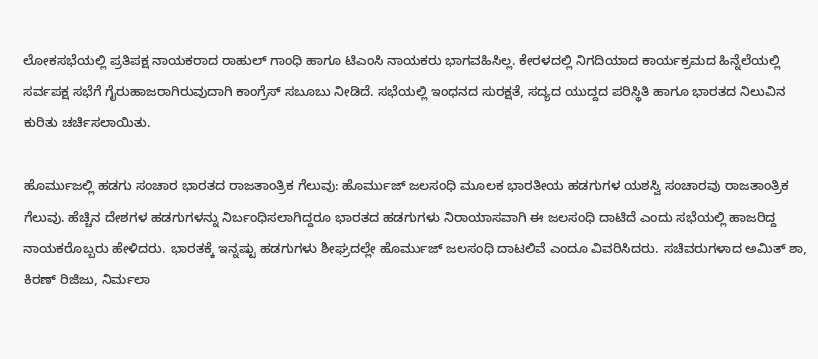ಲೋಕಸಭೆಯಲ್ಲಿ ಪ್ರತಿಪಕ್ಷ ನಾಯಕರಾದ ರಾಹುಲ್ ಗಾಂಧಿ ಹಾಗೂ ಟಿಎಂಸಿ ನಾಯಕರು ಭಾಗವಹಿಸಿಲ್ಲ. ಕೇರಳದಲ್ಲಿ ನಿಗದಿಯಾದ ಕಾರ್ಯಕ್ರಮದ ಹಿನ್ನೆಲೆಯಲ್ಲಿ ಸರ್ವಪಕ್ಷ ಸಭೆಗೆ ಗೈರುಹಾಜರಾಗಿರುವುದಾಗಿ ಕಾಂಗ್ರೆಸ್ ಸಬೂಬು ನೀಡಿದೆ. ಸಭೆಯಲ್ಲಿ ಇಂಧನದ ಸುರಕ್ಷತೆ, ಸದ್ಯದ ಯುದ್ದದ ಪರಿಸ್ಥಿತಿ ಹಾಗೂ ಭಾರತದ ನಿಲುವಿನ ಕುರಿತು ಚರ್ಚಿಸಲಾಯಿತು.

ಹೊರ್ಮುಜಲ್ಲಿ ಹಡಗು ಸಂಚಾರ ಭಾರತದ ರಾಜತಾಂತ್ರಿಕ ಗೆಲುವು: ಹೊರ್ಮುಜ್ ಜಲಸಂಧಿ ಮೂಲಕ ಭಾರತೀಯ ಹಡಗುಗಳ ಯಶಸ್ವಿ ಸಂಚಾರವು ರಾಜತಾಂತ್ರಿಕ ಗೆಲುವು. ಹೆಚ್ಚಿನ ದೇಶಗಳ ಹಡಗುಗಳನ್ನು ನಿರ್ಬಂಧಿಸಲಾಗಿದ್ದರೂ ಭಾರತದ ಹಡಗುಗಳು ನಿರಾಯಾಸವಾಗಿ ಈ ಜಲಸಂಧಿ ದಾಟಿದೆ ಎಂದು ಸಭೆಯಲ್ಲಿ ಹಾಜರಿದ್ದ ನಾಯಕರೊಬ್ಬರು ಹೇಳಿದರು. ಭಾರತಕ್ಕೆ ಇನ್ನಷ್ಟು ಹಡಗುಗಳು ಶೀಘ್ರದಲ್ಲೇ ಹೊರ್ಮುಜ್ ಜಲಸಂಧಿ ದಾಟಲಿವೆ ಎಂದೂ ವಿವರಿಸಿದರು. ಸಚಿವರುಗಳಾದ ಅಮಿತ್ ಶಾ, ಕಿರಣ್ ರಿಜಿಜು, ನಿರ್ಮಲಾ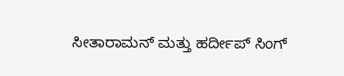ಸೀತಾರಾಮನ್ ಮತ್ತು ಹರ್ದೀಪ್ ಸಿಂಗ್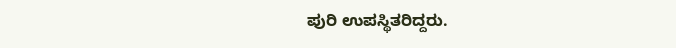ಪುರಿ ಉಪಸ್ಥಿತರಿದ್ದರು.